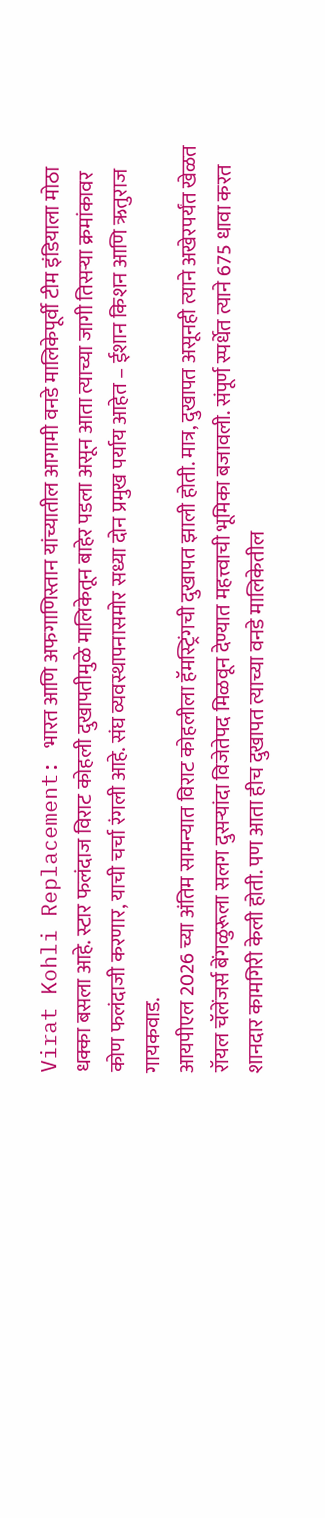Virat Kohli Replacement: भारत आणि अफगाणिस्तान यांच्यातील आगामी वनडे मालिकेपूर्वी टीम इंडियाला मोठा धक्का बसला आहे. स्टार फलंदाज विराट कोहली दुखापतीमुळे मालिकेतून बाहेर पडला असून आता त्याच्या जागी तिसऱ्या क्रमांकावर कोण फलंदाजी करणार, याची चर्चा रंगली आहे. संघ व्यवस्थापनासमोर सध्या दोन प्रमुख पर्याय आहेत – ईशान किशन आणि ऋतुराज गायकवाड.
आयपीएल 2026 च्या अंतिम सामन्यात विराट कोहलीला हॅमस्ट्रिंगची दुखापत झाली होती. मात्र, दुखापत असूनही त्याने अखेरपर्यंत खेळत रॉयल चॅलेंजर्स बेंगळुरूला सलग दुसऱ्यांदा विजेतेपद मिळवून देण्यात महत्त्वाची भूमिका बजावली. संपूर्ण स्पर्धेत त्याने 675 धावा करत शानदार कामगिरी केली होती. पण आता हीच दुखापत त्याच्या वनडे मालिकेतील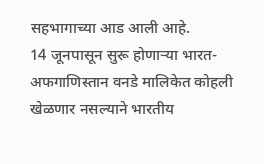सहभागाच्या आड आली आहे.
14 जूनपासून सुरू होणाऱ्या भारत-अफगाणिस्तान वनडे मालिकेत कोहली खेळणार नसल्याने भारतीय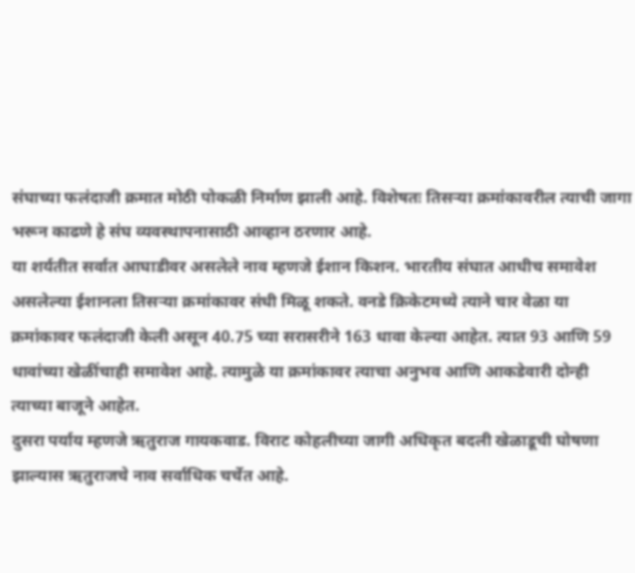संघाच्या फलंदाजी क्रमात मोठी पोकळी निर्माण झाली आहे. विशेषतः तिसऱ्या क्रमांकावरील त्याची जागा भरून काढणे हे संघ व्यवस्थापनासाठी आव्हान ठरणार आहे.
या शर्यतीत सर्वात आघाडीवर असलेले नाव म्हणजे ईशान किशन. भारतीय संघात आधीच समावेश असलेल्या ईशानला तिसऱ्या क्रमांकावर संधी मिळू शकते. वनडे क्रिकेटमध्ये त्याने चार वेळा या क्रमांकावर फलंदाजी केली असून 40.75 च्या सरासरीने 163 धावा केल्या आहेत. त्यात 93 आणि 59 धावांच्या खेळींचाही समावेश आहे. त्यामुळे या क्रमांकावर त्याचा अनुभव आणि आकडेवारी दोन्ही त्याच्या बाजूने आहेत.
दुसरा पर्याय म्हणजे ऋतुराज गायकवाड. विराट कोहलीच्या जागी अधिकृत बदली खेळाडूची घोषणा झाल्यास ऋतुराजचे नाव सर्वाधिक चर्चेत आहे.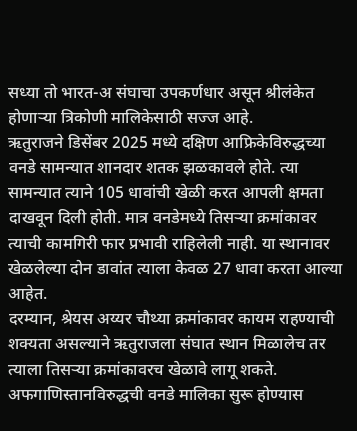सध्या तो भारत-अ संघाचा उपकर्णधार असून श्रीलंकेत होणाऱ्या त्रिकोणी मालिकेसाठी सज्ज आहे.
ऋतुराजने डिसेंबर 2025 मध्ये दक्षिण आफ्रिकेविरुद्धच्या वनडे सामन्यात शानदार शतक झळकावले होते. त्या सामन्यात त्याने 105 धावांची खेळी करत आपली क्षमता दाखवून दिली होती. मात्र वनडेमध्ये तिसऱ्या क्रमांकावर त्याची कामगिरी फार प्रभावी राहिलेली नाही. या स्थानावर खेळलेल्या दोन डावांत त्याला केवळ 27 धावा करता आल्या आहेत.
दरम्यान, श्रेयस अय्यर चौथ्या क्रमांकावर कायम राहण्याची शक्यता असल्याने ऋतुराजला संघात स्थान मिळालेच तर त्याला तिसऱ्या क्रमांकावरच खेळावे लागू शकते.
अफगाणिस्तानविरुद्धची वनडे मालिका सुरू होण्यास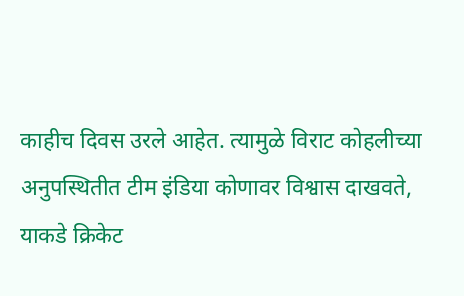काहीच दिवस उरले आहेत. त्यामुळे विराट कोहलीच्या अनुपस्थितीत टीम इंडिया कोणावर विश्वास दाखवते, याकडे क्रिकेट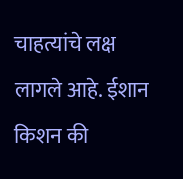चाहत्यांचे लक्ष लागले आहे. ईशान किशन की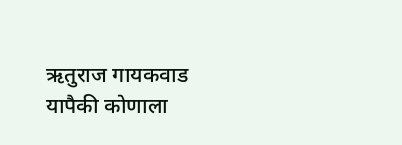ऋतुराज गायकवाड यापैकी कोणाला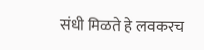संधी मिळते हे लवकरच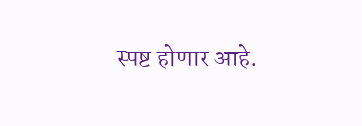स्पष्ट होणार आहे.